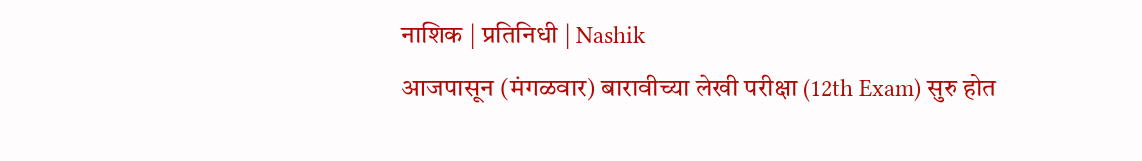नाशिक | प्रतिनिधी | Nashik
आजपासून (मंगळवार) बारावीच्या लेखी परीक्षा (12th Exam) सुरु होत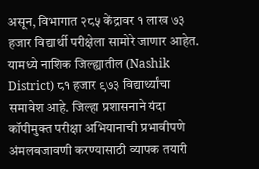असून, विभागात २८५ केंद्रावर १ लाख ७३ हजार विद्यार्थी परीक्षेला सामोरे जाणार आहेत. यामध्ये नाशिक जिल्ह्यातील (Nashik District) ८१ हजार ९७३ विद्यार्थ्यांचा समावेश आहे. जिल्हा प्रशासनाने यंदा कॉपीमुक्त परीक्षा अभियानाची प्रभावीपणे अंमलबजावणी करण्यासाठी व्यापक तयारी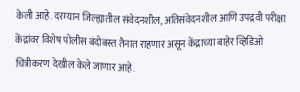केली आहे. दरम्यान जिल्ह्यातील संवेदनशील, अतिसंवेदनशील आणि उपद्रवी परीक्षा केंद्रांवर विशेष पोलीस बंदोबस्त तैनात राहणार असून केंद्राच्या बाहेर व्हिडिओ चित्रीकरण देखील केले जाणार आहे.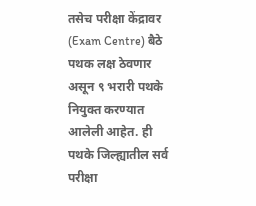तसेच परीक्षा केंद्रावर (Exam Centre) बैठे पथक लक्ष ठेवणार असून ९ भरारी पथके नियुक्त करण्यात आलेली आहेत. ही पथके जिल्ह्यातील सर्व परीक्षा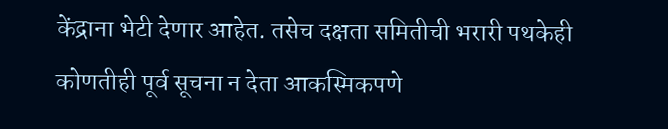केंद्राना भेटी देणार आहेत. तसेच दक्षता समितीची भरारी पथकेही कोणतीही पूर्व सूचना न देता आकस्मिकपणे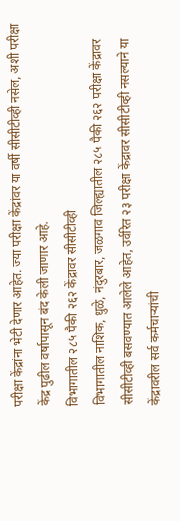परीक्षा केंद्रांना भेटी देणार आहेत. ज्या परीक्षा केंद्रांवर या वर्षी सीसीटीव्ही नसेल, अशी परीक्षा केंद्र पुढील वर्षापासून बंद केली जाणार आहे.
विभागातील २८५ पैकी २६२ केंद्रावर सीसीटीव्ही
विभागातील नाशिक, धुळे, नंदुरबार, जळगाव जिल्ह्यातील २८५ पैकी २६२ परीक्षा केंद्रावर सीसीटीव्ही बसवण्यात आलेले आहेत, उर्वरित २३ परीक्षा केंद्रावर सीसीटीव्ही नसल्याने या केंद्रावरील सर्व कर्मचाऱ्यांची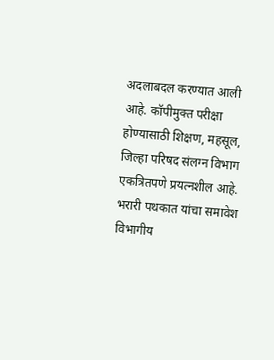अदलाबदल करण्यात आली आहे. कॉपीमुक्त परीक्षा होण्यासाठी शिक्षण, महसूल, जिल्हा परिषद संलग्न विभाग एकत्रितपणे प्रयत्नशील आहे.
भरारी पथकात यांचा समावेश
विभागीय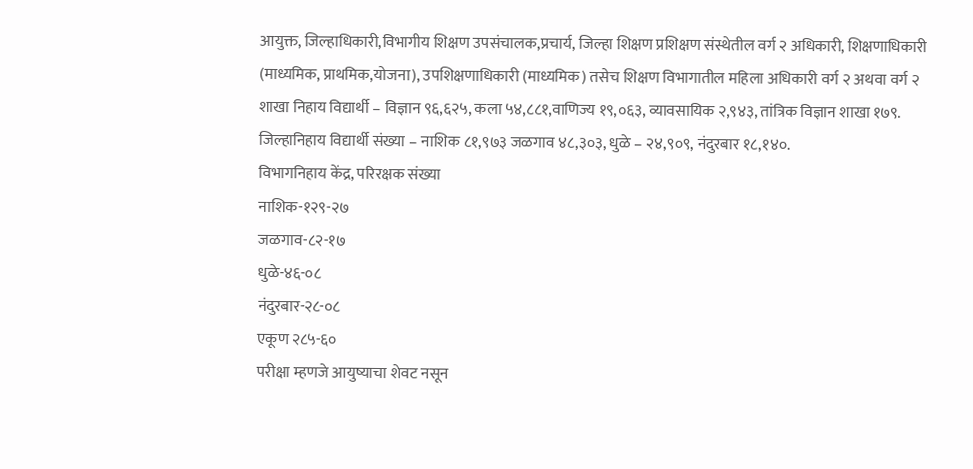आयुक्त, जिल्हाधिकारी,विभागीय शिक्षण उपसंचालक,प्रचार्य, जिल्हा शिक्षण प्रशिक्षण संस्थेतील वर्ग २ अधिकारी, शिक्षणाधिकारी (माध्यमिक, प्राथमिक,योजना), उपशिक्षणाधिकारी (माध्यमिक) तसेच शिक्षण विभागातील महिला अधिकारी वर्ग २ अथवा वर्ग २
शाखा निहाय विद्यार्थी – विज्ञान ९६,६२५, कला ५४,८८१,वाणिज्य १९,०६३, व्यावसायिक २,९४३, तांत्रिक विज्ञान शाखा १७९.
जिल्हानिहाय विद्यार्थी संख्या – नाशिक ८१,९७३ जळगाव ४८,३०३, धुळे – २४,९०९, नंदुरबार १८,१४०.
विभागनिहाय केंद्र, परिरक्षक संख्या
नाशिक-१२९-२७
जळगाव-८२-१७
धुळे-४६-०८
नंदुरबार-२८-०८
एकूण २८५-६०
परीक्षा म्हणजे आयुष्याचा शेवट नसून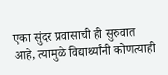एका सुंदर प्रवासाची ही सुरुवात आहे, त्यामुळे विद्यार्थ्यांनी कोणत्याही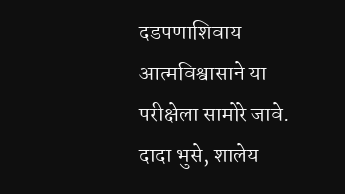दडपणाशिवाय आत्मविश्वासाने या परीक्षेला सामोरे जावे.
दादा भुसे, शालेय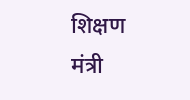शिक्षण मंत्री